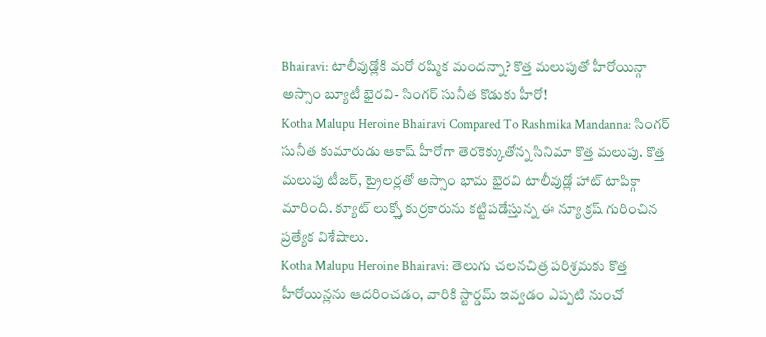Bhairavi: టాలీవుడ్లోకి మరో రష్మిక మందన్నా? కొత్త మలుపుతో హీరోయిన్గా అస్సాం బ్యూటీ భైరవి- సింగర్ సునీత కొడుకు హీరో!
Kotha Malupu Heroine Bhairavi Compared To Rashmika Mandanna: సింగర్ సునీత కుమారుడు ఆకాష్ హీరోగా తెరకెక్కుతోన్న సినిమా కొత్త మలుపు. కొత్త మలుపు టీజర్, ట్రైలర్లతో అస్సాం భామ భైరవి టాలీవుడ్లో హాట్ టాపిక్గా మారింది. క్యూట్ లుక్స్తో కుర్రకారును కట్టిపడేస్తున్న ఈ న్యూ క్రష్ గురించిన ప్రత్యేక విశేషాలు.
Kotha Malupu Heroine Bhairavi: తెలుగు చలనచిత్ర పరిశ్రమకు కొత్త హీరోయిన్లను ఆదరించడం, వారికి స్టార్డమ్ ఇవ్వడం ఎప్పటి నుంచో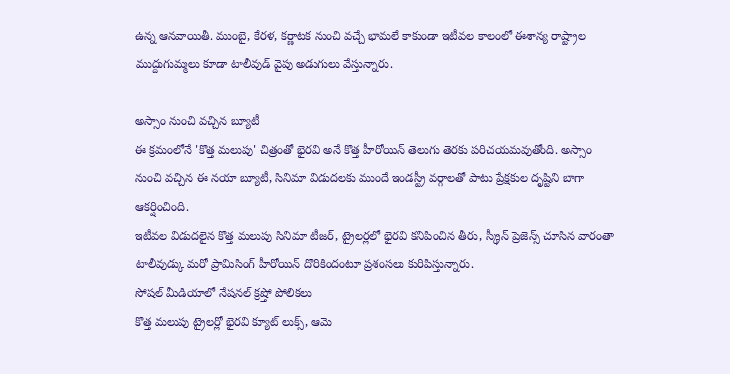ఉన్న ఆనవాయితీ. ముంబై, కేరళ, కర్ణాటక నుంచి వచ్చే భామలే కాకుండా ఇటీవల కాలంలో ఈశాన్య రాష్ట్రాల ముద్దుగుమ్మలు కూడా టాలీవుడ్ వైపు అడుగులు వేస్తున్నారు.

అస్సాం నుంచి వచ్చిన బ్యూటీ
ఈ క్రమంలోనే 'కొత్త మలుపు' చిత్రంతో భైరవి అనే కొత్త హీరోయిన్ తెలుగు తెరకు పరిచయమవుతోంది. అస్సాం నుంచి వచ్చిన ఈ నయా బ్యూటీ, సినిమా విడుదలకు ముందే ఇండస్ట్రీ వర్గాలతో పాటు ప్రేక్షకుల దృష్టిని బాగా ఆకర్షించింది.
ఇటీవల విడుదలైన కొత్త మలుపు సినిమా టీజర్, ట్రైలర్లలో భైరవి కనిపించిన తీరు, స్క్రీన్ ప్రెజెన్స్ చూసిన వారంతా టాలీవుడ్కు మరో ప్రామిసింగ్ హీరోయిన్ దొరికిందంటూ ప్రశంసలు కురిపిస్తున్నారు.
సోషల్ మీడియాలో నేషనల్ క్రష్తో పోలికలు
కొత్త మలుపు ట్రైలర్లో భైరవి క్యూట్ లుక్స్, ఆమె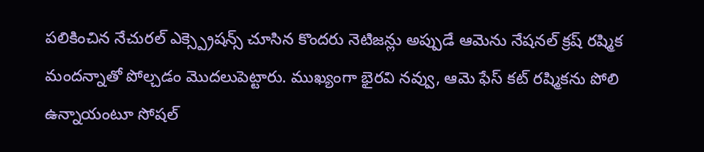పలికించిన నేచురల్ ఎక్స్ప్రెషన్స్ చూసిన కొందరు నెటిజన్లు అప్పుడే ఆమెను నేషనల్ క్రష్ రష్మిక మందన్నాతో పోల్చడం మొదలుపెట్టారు. ముఖ్యంగా భైరవి నవ్వు, ఆమె ఫేస్ కట్ రష్మికను పోలి ఉన్నాయంటూ సోషల్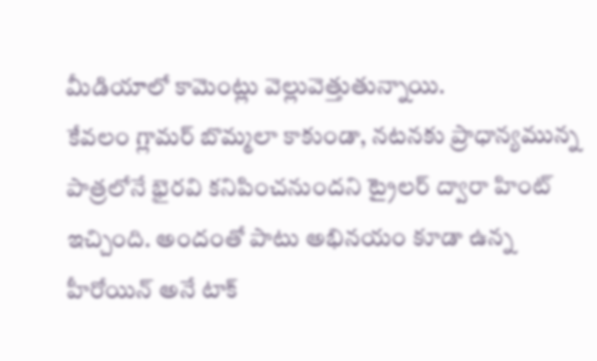మీడియాలో కామెంట్లు వెల్లువెత్తుతున్నాయి.
కేవలం గ్లామర్ బొమ్మలా కాకుండా, నటనకు ప్రాధాన్యమున్న పాత్రలోనే భైరవి కనిపించనుందని ట్రైలర్ ద్వారా హింట్ ఇచ్చింది. అందంతో పాటు అభినయం కూడా ఉన్న హీరోయిన్ అనే టాక్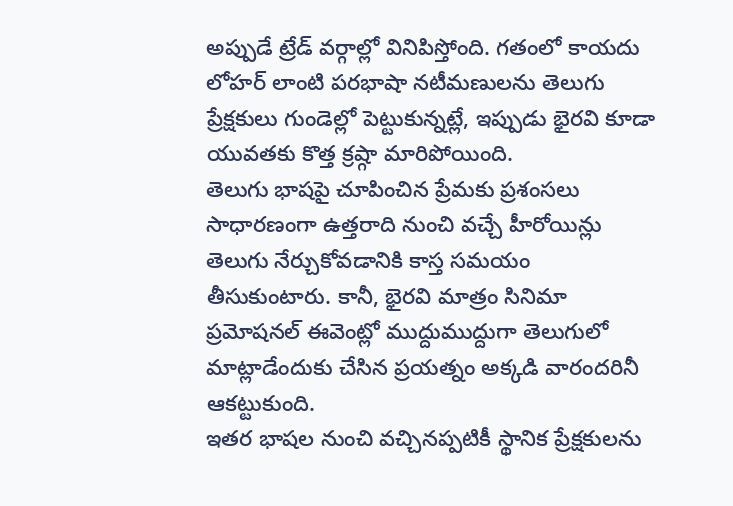అప్పుడే ట్రేడ్ వర్గాల్లో వినిపిస్తోంది. గతంలో కాయదు లోహర్ లాంటి పరభాషా నటీమణులను తెలుగు ప్రేక్షకులు గుండెల్లో పెట్టుకున్నట్లే, ఇప్పుడు భైరవి కూడా యువతకు కొత్త క్రష్గా మారిపోయింది.
తెలుగు భాషపై చూపించిన ప్రేమకు ప్రశంసలు
సాధారణంగా ఉత్తరాది నుంచి వచ్చే హీరోయిన్లు తెలుగు నేర్చుకోవడానికి కాస్త సమయం తీసుకుంటారు. కానీ, భైరవి మాత్రం సినిమా ప్రమోషనల్ ఈవెంట్లో ముద్దుముద్దుగా తెలుగులో మాట్లాడేందుకు చేసిన ప్రయత్నం అక్కడి వారందరినీ ఆకట్టుకుంది.
ఇతర భాషల నుంచి వచ్చినప్పటికీ స్థానిక ప్రేక్షకులను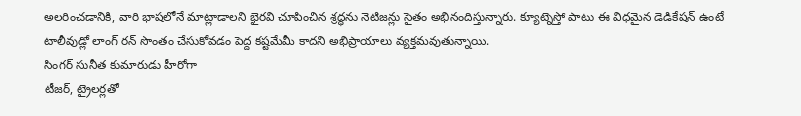అలరించడానికి, వారి భాషలోనే మాట్లాడాలని భైరవి చూపించిన శ్రద్ధను నెటిజన్లు సైతం అభినందిస్తున్నారు. క్యూట్నెస్తో పాటు ఈ విధమైన డెడికేషన్ ఉంటే టాలీవుడ్లో లాంగ్ రన్ సొంతం చేసుకోవడం పెద్ద కష్టమేమీ కాదని అభిప్రాయాలు వ్యక్తమవుతున్నాయి.
సింగర్ సునీత కుమారుడు హీరోగా
టీజర్, ట్రైలర్లతో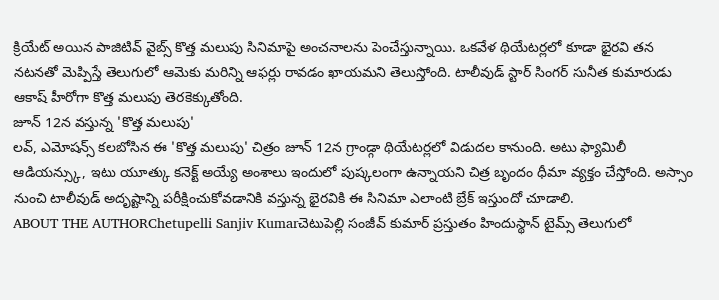క్రియేట్ అయిన పాజిటివ్ వైబ్స్ కొత్త మలుపు సినిమాపై అంచనాలను పెంచేస్తున్నాయి. ఒకవేళ థియేటర్లలో కూడా భైరవి తన నటనతో మెప్పిస్తే తెలుగులో ఆమెకు మరిన్ని ఆఫర్లు రావడం ఖాయమని తెలుస్తోంది. టాలీవుడ్ స్టార్ సింగర్ సునీత కుమారుడు ఆకాష్ హీరోగా కొత్త మలుపు తెరకెక్కుతోంది.
జూన్ 12న వస్తున్న 'కొత్త మలుపు'
లవ్, ఎమోషన్స్ కలబోసిన ఈ 'కొత్త మలుపు' చిత్రం జూన్ 12న గ్రాండ్గా థియేటర్లలో విడుదల కానుంది. అటు ఫ్యామిలీ ఆడియన్స్కు, ఇటు యూత్కు కనెక్ట్ అయ్యే అంశాలు ఇందులో పుష్కలంగా ఉన్నాయని చిత్ర బృందం ధీమా వ్యక్తం చేస్తోంది. అస్సాం నుంచి టాలీవుడ్ అదృష్టాన్ని పరీక్షించుకోవడానికి వస్తున్న భైరవికి ఈ సినిమా ఎలాంటి బ్రేక్ ఇస్తుందో చూడాలి.
ABOUT THE AUTHORChetupelli Sanjiv Kumarచెటుపెల్లి సంజీవ్ కుమార్ ప్రస్తుతం హిందుస్థాన్ టైమ్స్ తెలుగులో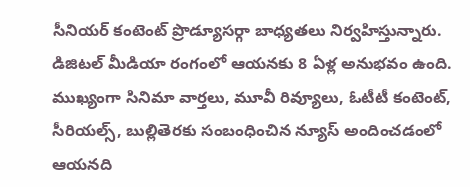సీనియర్ కంటెంట్ ప్రొడ్యూసర్గా బాధ్యతలు నిర్వహిస్తున్నారు. డిజిటల్ మీడియా రంగంలో ఆయనకు 8 ఏళ్ల అనుభవం ఉంది. ముఖ్యంగా సినిమా వార్తలు, మూవీ రివ్యూలు, ఓటీటీ కంటెంట్, సీరియల్స్, బుల్లితెరకు సంబంధించిన న్యూస్ అందించడంలో ఆయనది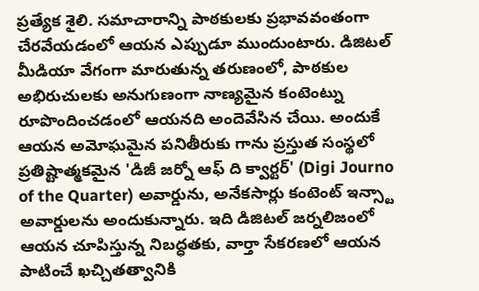ప్రత్యేక శైలి. సమాచారాన్ని పాఠకులకు ప్రభావవంతంగా చేరవేయడంలో ఆయన ఎప్పుడూ ముందుంటారు. డిజిటల్ మీడియా వేగంగా మారుతున్న తరుణంలో, పాఠకుల అభిరుచులకు అనుగుణంగా నాణ్యమైన కంటెంట్ను రూపొందించడంలో ఆయనది అందెవేసిన చేయి. అందుకే ఆయన అమోఘమైన పనితీరుకు గాను ప్రస్తుత సంస్థలో ప్రతిష్టాత్మకమైన 'డిజీ జర్నో ఆఫ్ ది క్వార్టర్' (Digi Journo of the Quarter) అవార్డును, అనేకసార్లు కంటెంట్ ఇన్స్టా అవార్డులను అందుకున్నారు. ఇది డిజిటల్ జర్నలిజంలో ఆయన చూపిస్తున్న నిబద్ధతకు, వార్తా సేకరణలో ఆయన పాటించే ఖచ్చితత్వానికి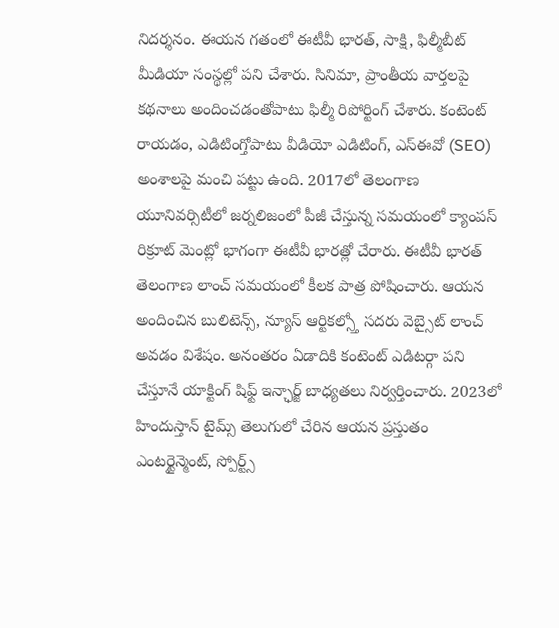నిదర్శనం. ఈయన గతంలో ఈటీవీ భారత్, సాక్షి, ఫిల్మీబీట్ మీడియా సంస్థల్లో పని చేశారు. సినిమా, ప్రాంతీయ వార్తలపై కథనాలు అందించడంతోపాటు ఫిల్మీ రిపోర్టింగ్ చేశారు. కంటెంట్ రాయడం, ఎడిటింగ్తోపాటు వీడియో ఎడిటింగ్, ఎస్ఈవో (SEO) అంశాలపై మంచి పట్టు ఉంది. 2017లో తెలంగాణ యూనివర్సిటీలో జర్నలిజంలో పీజీ చేస్తున్న సమయంలో క్యాంపస్ రిక్రూట్ మెంట్లో భాగంగా ఈటీవీ భారత్లో చేరారు. ఈటీవీ భారత్ తెలంగాణ లాంచ్ సమయంలో కీలక పాత్ర పోషించారు. ఆయన అందించిన బులిటెన్స్, న్యూస్ ఆర్టికల్స్తో సదరు వెబ్సైట్ లాంచ్ అవడం విశేషం. అనంతరం ఏడాదికి కంటెంట్ ఎడిటర్గా పని చేస్తూనే యాక్టింగ్ షిఫ్ట్ ఇన్ఛార్జ్ బాధ్యతలు నిర్వర్తించారు. 2023లో హిందుస్తాన్ టైమ్స్ తెలుగులో చేరిన ఆయన ప్రస్తుతం ఎంటర్టైన్మెంట్, స్పోర్ట్స్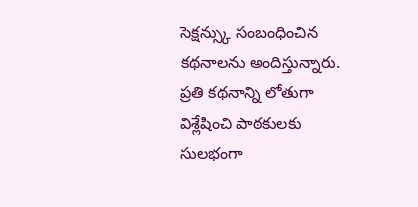సెక్షన్స్కు సంబంధించిన కథనాలను అందిస్తున్నారు. ప్రతి కథనాన్ని లోతుగా విశ్లేషించి పాఠకులకు సులభంగా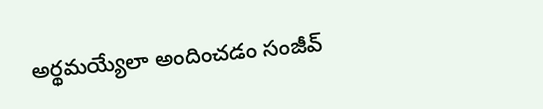అర్థమయ్యేలా అందించడం సంజీవ్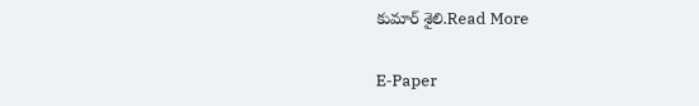కుమార్ శైలి.Read More

E-Paper